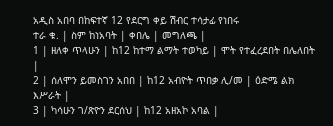አዲስ አበባ በከፍተኛ 12 የደርግ ቀይ ሽብር ተሳታፊ የነበሩ
ተራ ቁ. | ስም ከነአባት | ቀበሌ | መግለጫ |
1 | ዘለቀ ጥላሁን | ከ12 ከተማ ልማት ተወካይ | ሞት የተፈረደበት በሌለበት |
2 | ሰለሞን ይመስገን አበበ | ከ12 አብዮት ጥበቃ ሊ/መ | ዕድሜ ልክ እሥራት |
3 | ካሳሁን ገ/ጽዮን ደርሰህ | ከ12 አዘአኮ አባል |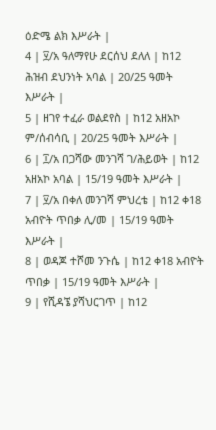ዕድሜ ልክ እሥራት |
4 | ፶/አ ዓለማየሁ ደርሰህ ደለለ | ከ12 ሕዝብ ደህንነት አባል | 20/25 ዓመት እሥራት |
5 | ዘገየ ተፈራ ወልደየስ | ከ12 አዘአኮ ም/ሰብሳቢ | 20/25 ዓመት እሥራት |
6 | ፲/አ በጋሻው መንገሻ ገ/ሕይወት | ከ12 አዘአኮ አባል | 15/19 ዓመት እሥራት |
7 | ፶/አ በቀለ መንገሻ ምህረቴ | ከ12 ቀ18 አብዮት ጥበቃ ሊ/መ | 15/19 ዓመት እሥራት |
8 | ወዳጆ ተሾመ ንጉሴ | ከ12 ቀ18 አብዮት ጥበቃ | 15/19 ዓመት እሥራት |
9 | የሺዳኜ ያሻህርገጥ | ከ12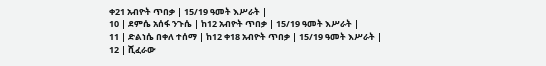ቀ21 አብዮት ጥበቃ | 15/19 ዓመት እሥራት |
10 | ደምሴ አሰፋ ንጉሴ | ከ12 አብዮት ጥበቃ | 15/19 ዓመት እሥራት |
11 | ድልነሴ በቀለ ተሰማ | ከ12 ቀ18 አብዮት ጥበቃ | 15/19 ዓመት እሥራት |
12 | ሺፈራው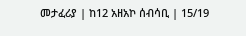መታፈሪያ | ከ12 አዘአኮ ሰብሳቢ | 15/19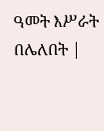ዓመት እሥራት በሌለበት |